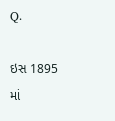Q.

ઇસ 1895 માં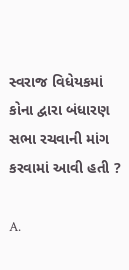સ્વરાજ વિધેયકમાં કોના દ્વારા બંધારણ સભા રચવાની માંગ કરવામાં આવી હતી ?

A.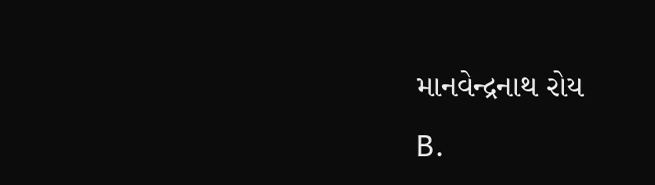માનવેન્દ્રનાથ રોય
B.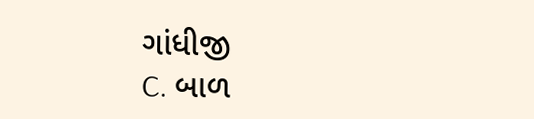ગાંધીજી
C. બાળ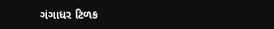ગંગાધર ટિળક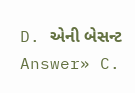D. એની બેસન્ટ
Answer» C.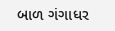બાળ ગંગાધર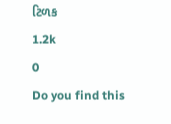ટિળક
1.2k
0
Do you find this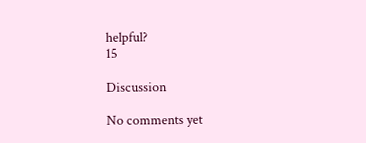helpful?
15

Discussion

No comments yet